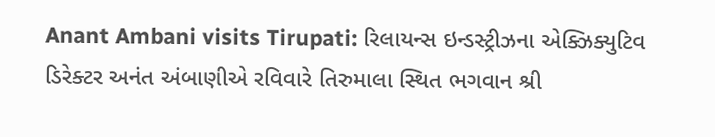Anant Ambani visits Tirupati: રિલાયન્સ ઇન્ડસ્ટ્રીઝના એક્ઝિક્યુટિવ ડિરેક્ટર અનંત અંબાણીએ રવિવારે તિરુમાલા સ્થિત ભગવાન શ્રી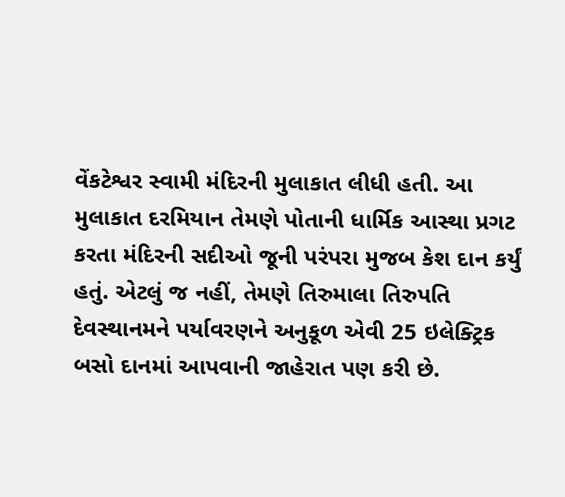વેંકટેશ્વર સ્વામી મંદિરની મુલાકાત લીધી હતી. આ મુલાકાત દરમિયાન તેમણે પોતાની ધાર્મિક આસ્થા પ્રગટ કરતા મંદિરની સદીઓ જૂની પરંપરા મુજબ કેશ દાન કર્યું હતું. એટલું જ નહીં, તેમણે તિરુમાલા તિરુપતિ દેવસ્થાનમને પર્યાવરણને અનુકૂળ એવી 25 ઇલેક્ટ્રિક બસો દાનમાં આપવાની જાહેરાત પણ કરી છે.